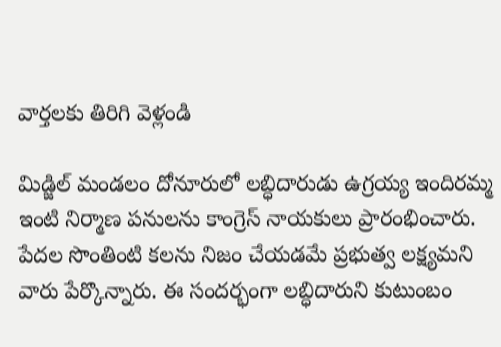వార్తలకు తిరిగి వెళ్లండి

మిడ్జిల్ మండలం దోనూరులో లబ్ధిదారుడు ఉగ్రయ్య ఇందిరమ్మ ఇంటి నిర్మాణ పనులను కాంగ్రెస్ నాయకులు ప్రారంభించారు. పేదల సొంతింటి కలను నిజం చేయడమే ప్రభుత్వ లక్ష్యమని వారు పేర్కొన్నారు. ఈ సందర్భంగా లబ్ధిదారుని కుటుంబం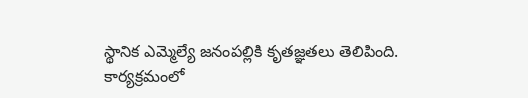స్థానిక ఎమ్మెల్యే జనంపల్లికి కృతజ్ఞతలు తెలిపింది.
కార్యక్రమంలో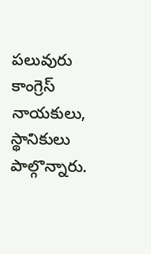పలువురు కాంగ్రెస్ నాయకులు, స్థానికులు పాల్గొన్నారు.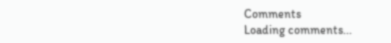Comments
Loading comments...